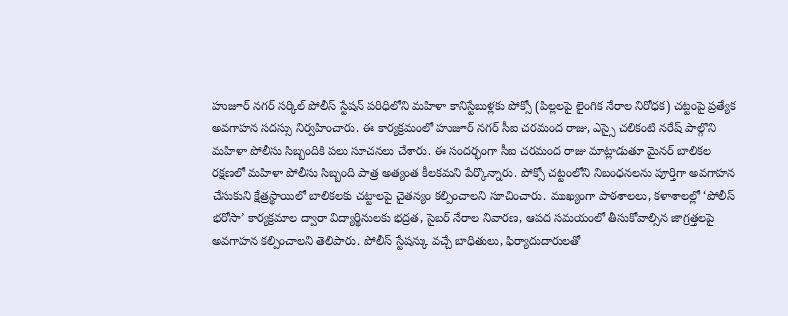హుజూర్ నగర్ సర్కిల్ పోలీస్ స్టేషన్ పరిధిలోని మహిళా కానిస్టేబుళ్లకు పోక్సో (పిల్లలపై లైంగిక నేరాల నిరోధక) చట్టంపై ప్రత్యేక అవగాహన సదస్సు నిర్వహించారు. ఈ కార్యక్రమంలో హుజూర్ నగర్ సీఐ చరమంద రాజు, ఎస్సై చలికంటి నరేష్ పాల్గొని మహిళా పోలీసు సిబ్బందికి పలు సూచనలు చేశారు. ఈ సందర్భంగా సీఐ చరమంద రాజు మాట్లాడుతూ మైనర్ బాలికల రక్షణలో మహిళా పోలీసు సిబ్బంది పాత్ర అత్యంత కీలకమని పేర్కొన్నారు. పోక్సో చట్టంలోని నిబంధనలను పూర్తిగా అవగాహన చేసుకుని క్షేత్రస్థాయిలో బాలికలకు చట్టాలపై చైతన్యం కల్పించాలని సూచించారు. ముఖ్యంగా పాఠశాలలు, కళాశాలల్లో ‘పోలీస్ భరోసా’ కార్యక్రమాల ద్వారా విద్యార్థినులకు భద్రత, సైబర్ నేరాల నివారణ, ఆపద సమయంలో తీసుకోవాల్సిన జాగ్రత్తలపై అవగాహన కల్పించాలని తెలిపారు. పోలీస్ స్టేషన్కు వచ్చే బాధితులు, ఫిర్యాదుదారులతో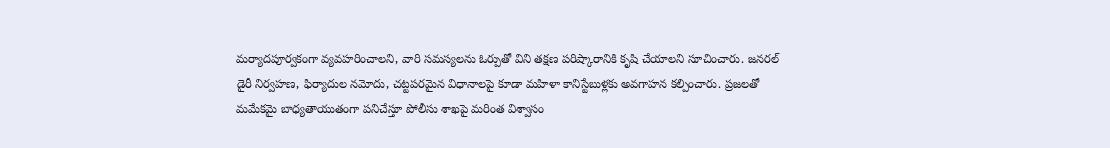మర్యాదపూర్వకంగా వ్యవహరించాలని, వారి సమస్యలను ఓర్పుతో విని తక్షణ పరిష్కారానికి కృషి చేయాలని సూచించారు. జనరల్ డైరీ నిర్వహణ, ఫిర్యాదుల నమోదు, చట్టపరమైన విధానాలపై కూడా మహిళా కానిస్టేబుళ్లకు అవగాహన కల్పించారు. ప్రజలతో మమేకమై బాధ్యతాయుతంగా పనిచేస్తూ పోలీసు శాఖపై మరింత విశ్వాసం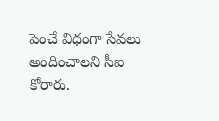పెంచే విధంగా సేవలు అందించాలని సీఐ కోరారు.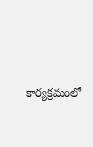కార్యక్రమంలో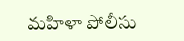మహిళా పోలీసు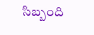సిబ్బంది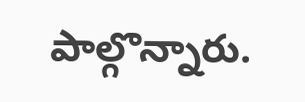పాల్గొన్నారు.